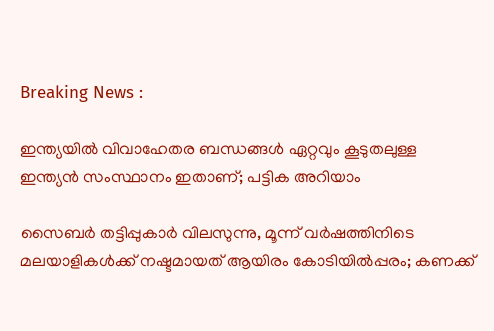Breaking News :

ഇന്ത്യയില്‍ വിവാഹേതര ബന്ധങ്ങള്‍ ഏറ്റവും കൂടുതലുള്ള ഇന്ത്യന്‍ സംസ്ഥാനം ഇതാണ്; പട്ടിക അറിയാം

സൈബര്‍ തട്ടിപ്പുകാര്‍ വിലസുന്നു, മൂന്ന് വര്‍ഷത്തിനിടെ മലയാളികള്‍ക്ക് നഷ്ടമായത് ആയിരം കോടിയില്‍പ്പരം; കണക്ക്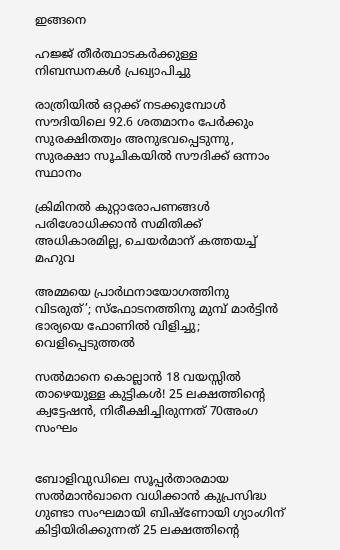ഇങ്ങനെ

ഹജ്ജ് തീർത്ഥാടകർക്കുള്ള നിബന്ധനകൾ പ്രഖ്യാപിച്ചു

രാത്രിയിൽ ഒറ്റക്ക് നടക്കുമ്പോൾ സൗദിയിലെ 92.6 ശതമാനം പേർക്കും സുരക്ഷിതത്വം അനുഭവപ്പെടുന്നു, സുരക്ഷാ സൂചികയിൽ സൗദിക്ക് ഒന്നാം സ്ഥാനം

ക്രിമിനല്‍ കുറ്റാരോപണങ്ങള്‍ പരിശോധിക്കാന്‍ സമിതിക്ക്‌ അധികാരമില്ല, ചെയര്‍മാന്‌ കത്തയച്ച് മഹുവ

അമ്മയെ പ്രാര്‍ഥനായോഗത്തിനു വിടരുത്’; സ്‌ഫോടനത്തിനു മുമ്പ് മാര്‍ട്ടിന്‍ ഭാര്യയെ ഫോണില്‍ വിളിച്ചു; വെളിപ്പെടുത്തല്‍

സല്‍മാനെ കൊല്ലാന്‍ 18 വയസ്സില്‍ താഴെയുള്ള കുട്ടികള്‍! 25 ലക്ഷത്തിന്റെ ക്വട്ടേഷന്‍, നിരീക്ഷിച്ചിരുന്നത് 70അംഗ സംഘം


ബോളിവുഡിലെ സൂപ്പര്‍താരമായ സല്‍മാന്‍ഖാനെ വധിക്കാന്‍ കുപ്രസിദ്ധ ഗുണ്ടാ സംഘമായി ബിഷ്‌ണോയി ഗ്യാംഗിന് കിട്ടിയിരിക്കുന്നത് 25 ലക്ഷത്തിന്റെ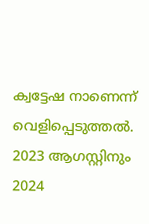ക്വട്ടേഷ നാണെന്ന് വെളിപ്പെടുത്തല്‍. 2023 ആഗസ്റ്റിനും 2024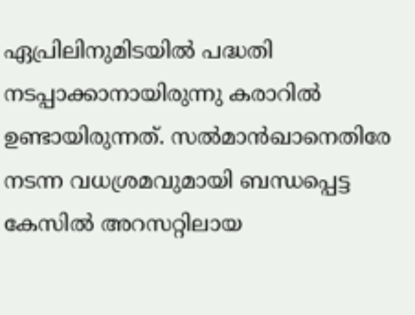ഏപ്രിലിനുമിടയില്‍ പദ്ധതി നടപ്പാക്കാനായിരുന്നു കരാറില്‍ ഉണ്ടായിരുന്നത്. സല്‍മാന്‍ഖാനെതിരേ നടന്ന വധശ്രമവുമായി ബന്ധപ്പെട്ട കേസില്‍ അറസറ്റിലായ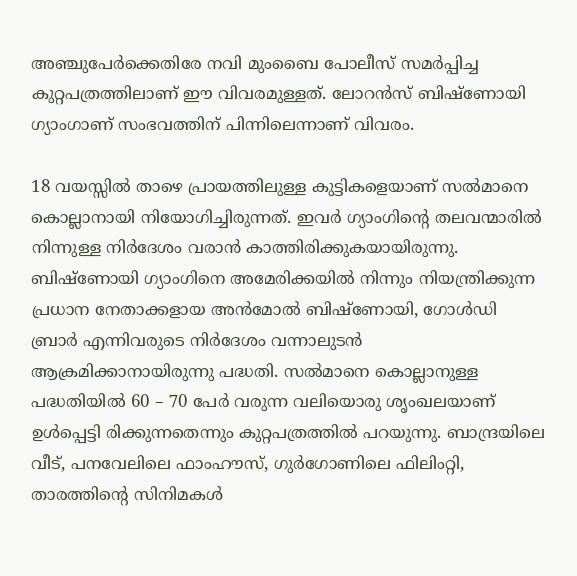അഞ്ചുപേര്‍ക്കെതിരേ നവി മുംബൈ പോലീസ് സമര്‍പ്പിച്ച കുറ്റപത്രത്തിലാണ് ഈ വിവരമുള്ളത്. ലോറന്‍സ് ബിഷ്‌ണോയി ഗ്യാംഗാണ് സംഭവത്തിന് പിന്നിലെന്നാണ് വിവരം.

18 വയസ്സില്‍ താഴെ പ്രായത്തിലുള്ള കുട്ടികളെയാണ് സല്‍മാനെ കൊല്ലാനായി നിയോഗിച്ചിരുന്നത്. ഇവര്‍ ഗ്യാംഗിന്റെ തലവന്മാരില്‍ നിന്നുള്ള നിര്‍ദേശം വരാന്‍ കാത്തിരിക്കുകയായിരുന്നു. ബിഷ്‌ണോയി ഗ്യാംഗിനെ അമേരിക്കയില്‍ നിന്നും നിയന്ത്രിക്കുന്ന പ്രധാന നേതാക്കളായ അന്‍മോല്‍ ബിഷ്‌ണോയി, ഗോള്‍ഡി ബ്രാര്‍ എന്നിവരുടെ നിര്‍ദേശം വന്നാലുടന്‍ ആക്രമിക്കാനായിരുന്നു പദ്ധതി. സല്‍മാനെ കൊല്ലാനുള്ള പദ്ധതിയില്‍ 60 – 70 പേര്‍ വരുന്ന വലിയൊരു ശൃംഖലയാണ് ഉള്‍പ്പെട്ടി രിക്കുന്നതെന്നും കുറ്റപത്രത്തില്‍ പറയുന്നു. ബാന്ദ്രയിലെ വീട്, പനവേലിലെ ഫാംഹൗസ്, ഗുര്‍ഗോണിലെ ഫിലിംറ്റി, താരത്തിന്റെ സിനിമകള്‍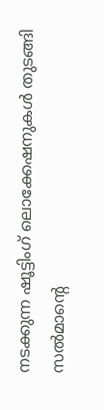നടക്കുന്ന ഷൂട്ടിംഗ് ലൊക്കേഷനുകള്‍ തുടങ്ങി സല്‍മാന്റെ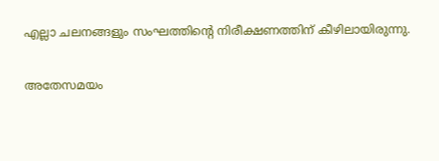എല്ലാ ചലനങ്ങളും സംഘത്തിന്റെ നിരീക്ഷണത്തിന് കീഴിലായിരുന്നു.

അതേസമയം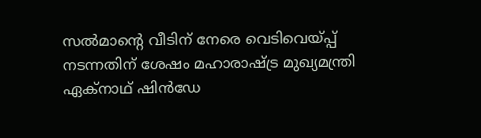സല്‍മാന്റെ വീടിന് നേരെ വെടിവെയ്പ്പ് നടന്നതിന് ശേഷം മഹാരാഷ്ട്ര മുഖ്യമന്ത്രി ഏക്‌നാഥ് ഷിന്‍ഡേ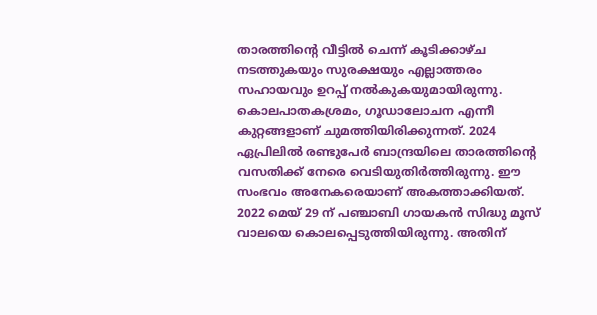താരത്തിന്റെ വീട്ടില്‍ ചെന്ന് കൂടിക്കാഴ്ച നടത്തുകയും സുരക്ഷയും എല്ലാത്തരം സഹായവും ഉറപ്പ് നല്‍കുകയുമായിരുന്നു. കൊലപാതകശ്രമം, ഗൂഡാലോചന എന്നീ കുറ്റങ്ങളാണ് ചുമത്തിയിരിക്കുന്നത്. 2024 ഏപ്രിലില്‍ രണ്ടുപേര്‍ ബാന്ദ്രയിലെ താരത്തിന്റെ വസതിക്ക് നേരെ വെടിയുതിര്‍ത്തിരുന്നു. ഈ സംഭവം അനേകരെയാണ് അകത്താക്കിയത്. 2022 മെയ് 29 ന് പഞ്ചാബി ഗായകന്‍ സിദ്ധു മൂസ് വാലയെ കൊലപ്പെടുത്തിയിരുന്നു. അതിന്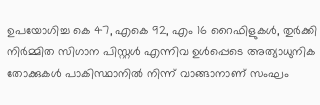ഉപയോഗിച്ച കെ 47, എകെ 92, എം 16 റൈഫിളുകള്‍, തുര്‍ക്കി നിര്‍മ്മിത സിഗാന പിസ്റ്റള്‍ എന്നിവ ഉള്‍പ്പെടെ അത്യാധുനിക തോക്കുകള്‍ പാകിസ്ഥാനില്‍ നിന്ന് വാങ്ങാനാണ് സംഘം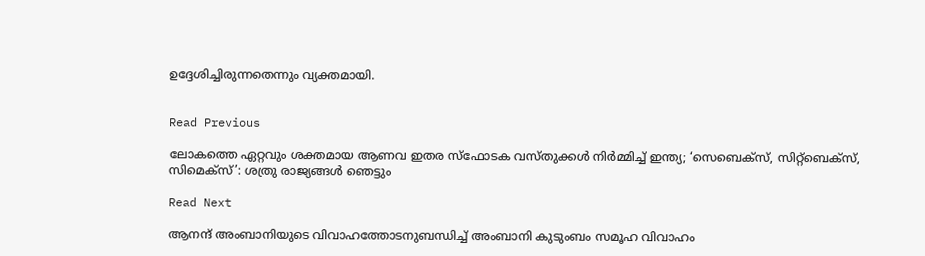ഉദ്ദേശിച്ചിരുന്നതെന്നും വ്യക്തമായി.


Read Previous

ലോകത്തെ ഏറ്റവും ശക്തമായ ആണവ ഇതര സ്ഫോടക വസ്തുക്കള്‍ നിര്‍മ്മിച്ച് ഇന്ത്യ; ‘സെബെക്‌സ്, സിറ്റ്ബെക്സ്, സിമെക്സ്’: ശത്രു രാജ്യങ്ങള്‍ ഞെട്ടും

Read Next

ആനന്ദ്‌ അംബാനിയുടെ വിവാഹത്തോടനുബന്ധിച്ച് അംബാനി കുടുംബം സമൂഹ വിവാഹം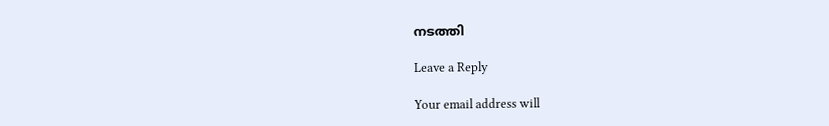നടത്തി

Leave a Reply

Your email address will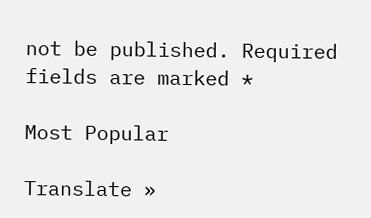not be published. Required fields are marked *

Most Popular

Translate »